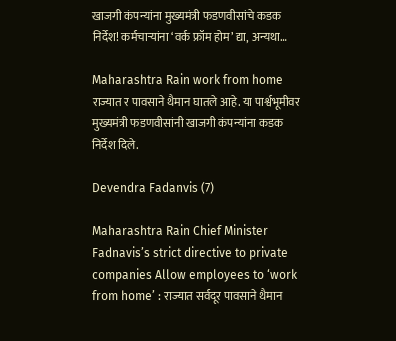खाजगी कंपन्यांना मुख्यमंत्री फडणवीसांचे कडक निर्देश! कर्मचाऱ्यांना ‘वर्क फ्रॉम होम’ द्या, अन्यथा…

Maharashtra Rain work from home राज्यात र पावसाने थैमान घातले आहे. या पार्श्वभूमीवर मुख्यमंत्री फडणवीसांनी खाजगी कंपन्यांना कडक निर्देश दिले.

Devendra Fadanvis (7)

Maharashtra Rain Chief Minister Fadnavis’s strict directive to private companies Allow employees to ‘work from home’ : राज्यात सर्वदूर पावसाने थैमान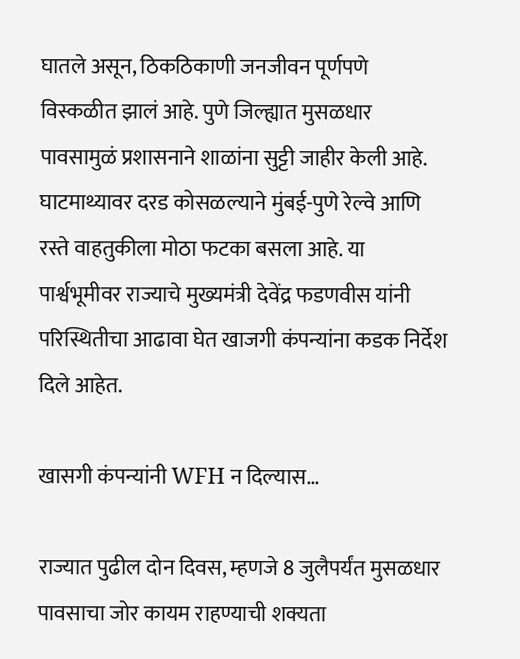घातले असून, ठिकठिकाणी जनजीवन पूर्णपणे विस्कळीत झालं आहे. पुणे जिल्ह्यात मुसळधार पावसामुळं प्रशासनाने शाळांना सुट्टी जाहीर केली आहे. घाटमाथ्यावर दरड कोसळल्याने मुंबई-पुणे रेल्वे आणि रस्ते वाहतुकीला मोठा फटका बसला आहे. या पार्श्वभूमीवर राज्याचे मुख्यमंत्री देवेंद्र फडणवीस यांनी परिस्थितीचा आढावा घेत खाजगी कंपन्यांना कडक निर्देश दिले आहेत.

खासगी कंपन्यांनी WFH न दिल्यास…

राज्यात पुढील दोन दिवस, म्हणजे 8 जुलैपर्यंत मुसळधार पावसाचा जोर कायम राहण्याची शक्यता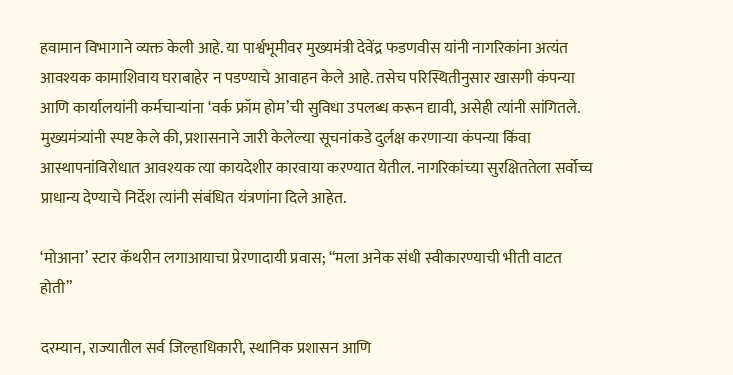हवामान विभागाने व्यक्त केली आहे. या पार्श्वभूमीवर मुख्यमंत्री देवेंद्र फडणवीस यांनी नागरिकांना अत्यंत आवश्यक कामाशिवाय घराबाहेर न पडण्याचे आवाहन केले आहे. तसेच परिस्थितीनुसार खासगी कंपन्या आणि कार्यालयांनी कर्मचाऱ्यांना ‘वर्क फ्रॉम होम’ची सुविधा उपलब्ध करून द्यावी, असेही त्यांनी सांगितले. मुख्यमंत्र्यांनी स्पष्ट केले की, प्रशासनाने जारी केलेल्या सूचनांकडे दुर्लक्ष करणाऱ्या कंपन्या किंवा आस्थापनांविरोधात आवश्यक त्या कायदेशीर कारवाया करण्यात येतील. नागरिकांच्या सुरक्षिततेला सर्वोच्च प्राधान्य देण्याचे निर्देश त्यांनी संबंधित यंत्रणांना दिले आहेत.

‘मोआना’ स्टार कॅथरीन लगाआयाचा प्रेरणादायी प्रवास; “मला अनेक संधी स्वीकारण्याची भीती वाटत होती”

दरम्यान, राज्यातील सर्व जिल्हाधिकारी, स्थानिक प्रशासन आणि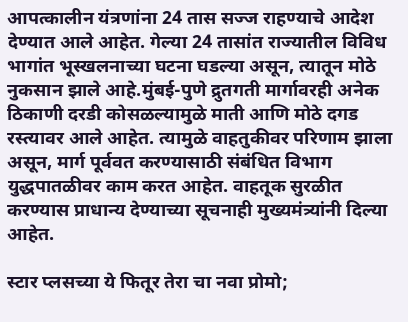आपत्कालीन यंत्रणांना 24 तास सज्ज राहण्याचे आदेश देण्यात आले आहेत. गेल्या 24 तासांत राज्यातील विविध भागांत भूस्खलनाच्या घटना घडल्या असून, त्यातून मोठे नुकसान झाले आहे.मुंबई-पुणे द्रुतगती मार्गावरही अनेक ठिकाणी दरडी कोसळल्यामुळे माती आणि मोठे दगड रस्त्यावर आले आहेत. त्यामुळे वाहतुकीवर परिणाम झाला असून, मार्ग पूर्ववत करण्यासाठी संबंधित विभाग युद्धपातळीवर काम करत आहेत. वाहतूक सुरळीत करण्यास प्राधान्य देण्याच्या सूचनाही मुख्यमंत्र्यांनी दिल्या आहेत.

स्टार प्लसच्या ये फितूर तेरा चा नवा प्रोमो;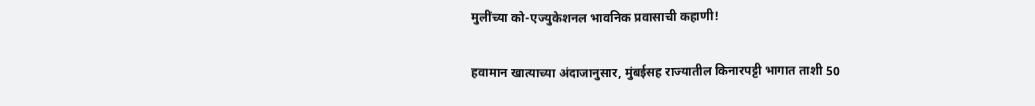मुलींच्या को-एज्युकेशनल भावनिक प्रवासाची कहाणी!

हवामान खात्याच्या अंदाजानुसार, मुंबईसह राज्यातील किनारपट्टी भागात ताशी 50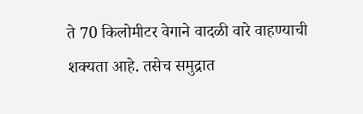ते 70 किलोमीटर वेगाने वादळी वारे वाहण्याची शक्यता आहे. तसेच समुद्रात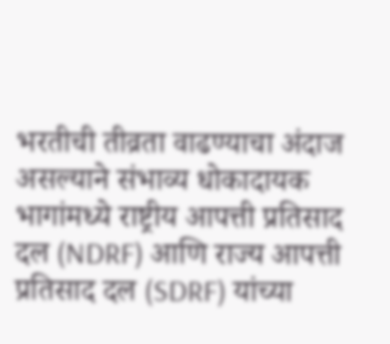भरतीची तीव्रता वाढण्याचा अंदाज असल्याने संभाव्य धोकादायक भागांमध्ये राष्ट्रीय आपत्ती प्रतिसाद दल (NDRF) आणि राज्य आपत्ती प्रतिसाद दल (SDRF) यांच्या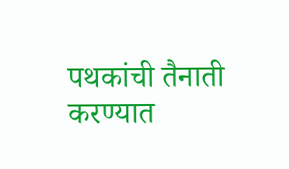पथकांची तैनाती करण्यात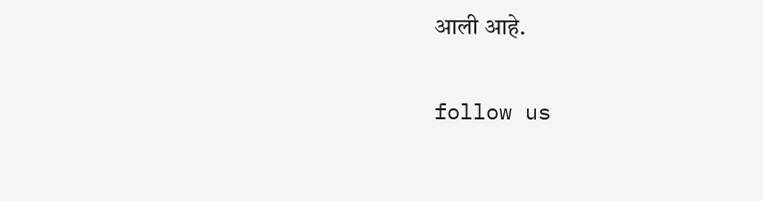आली आहे.

follow us